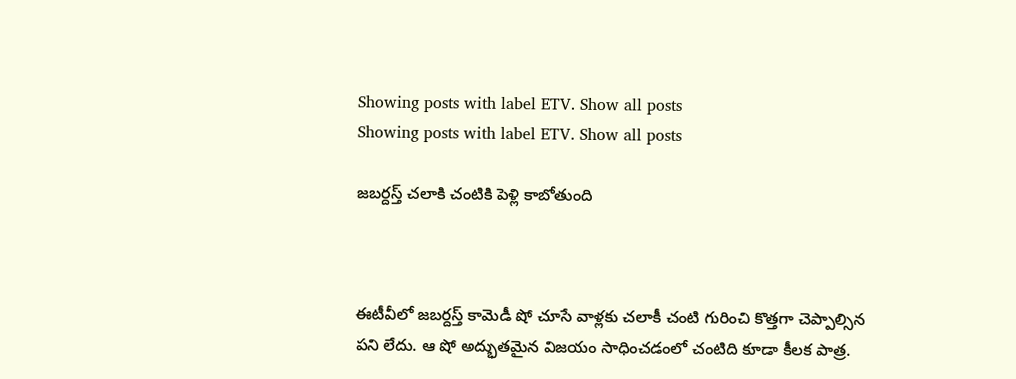Showing posts with label ETV. Show all posts
Showing posts with label ETV. Show all posts

జబర్దస్త్ చలాకి చంటికి పెళ్లి కాబోతుంది



ఈటీవీలో జబర్దస్త్ కామెడీ షో చూసే వాళ్లకు చలాకీ చంటి గురించి కొత్తగా చెప్పాల్సిన పని లేదు. ఆ షో అద్భుతమైన విజయం సాధించడంలో చంటిది కూడా కీలక పాత్ర.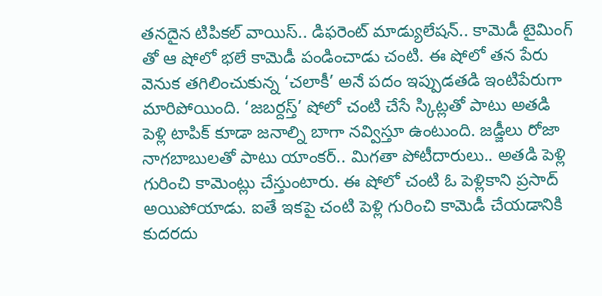తనదైన టిపికల్ వాయిస్.. డిఫరెంట్ మాడ్యులేషన్.. కామెడీ టైమింగ్ తో ఆ షోలో భలే కామెడీ పండించాడు చంటి. ఈ షోలో తన పేరు వెనుక తగిలించుకున్న ‘చలాకీ’ అనే పదం ఇప్పుడతడి ఇంటిపేరుగా మారిపోయింది. ‘జబర్దస్త్’ షోలో చంటి చేసే స్కిట్లతో పాటు అతడి పెళ్లి టాపిక్ కూడా జనాల్ని బాగా నవ్విస్తూ ఉంటుంది. జడ్జీలు రోజా నాగబాబులతో పాటు యాంకర్.. మిగతా పోటీదారులు.. అతడి పెళ్లి గురించి కామెంట్లు చేస్తుంటారు. ఈ షోలో చంటి ఓ పెళ్లికాని ప్రసాద్ అయిపోయాడు. ఐతే ఇకపై చంటి పెళ్లి గురించి కామెడీ చేయడానికి కుదరదు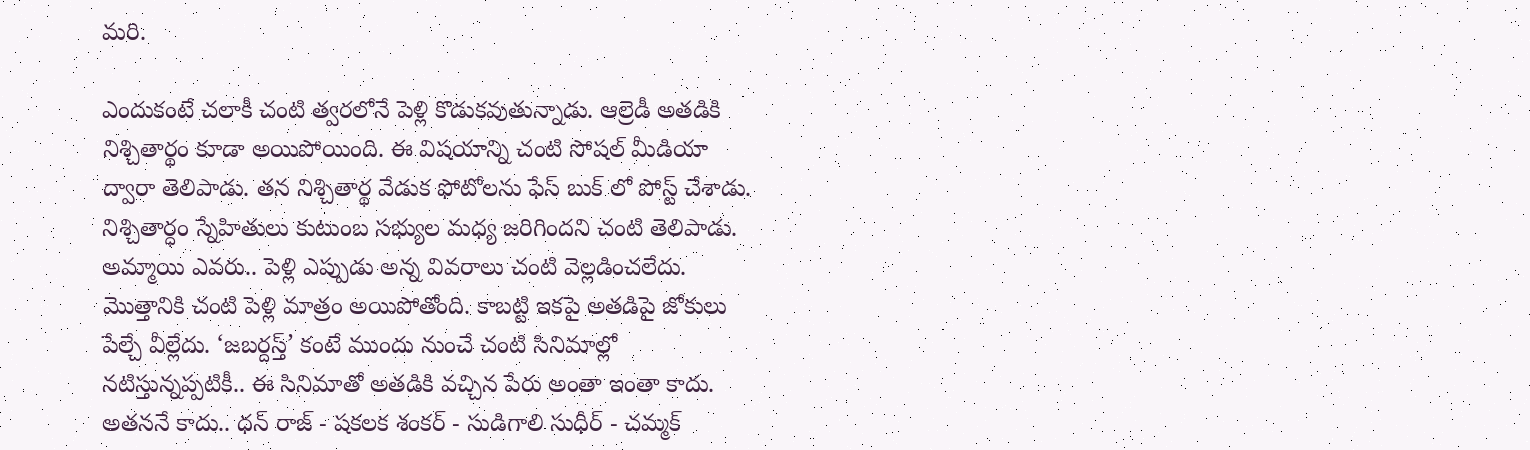మరి.

ఎందుకంటే చలాకీ చంటి త్వరలోనే పెళ్లి కొడుకవుతున్నాడు. ఆల్రెడీ అతడికి నిశ్చితార్థం కూడా అయిపోయింది. ఈ విషయాన్ని చంటి సోషల్ మీడియా ద్వారా తెలిపాడు. తన నిశ్చితార్థ వేడుక ఫోటోలను ఫేస్ బుక్ లో పోస్ట్ చేశాడు. నిశ్చితార్ధం స్నేహితులు కుటుంబ సభ్యుల మధ్య జరిగిందని చంటి తెలిపాడు. అమ్మాయి ఎవరు.. పెళ్లి ఎప్పుడు అన్న వివరాలు చంటి వెల్లడించలేదు. మొత్తానికి చంటి పెళ్లి మాత్రం అయిపోతోంది. కాబట్టి ఇకపై అతడిపై జోకులు పేల్చే వీల్లేదు. ‘జబర్దస్త్’ కంటే ముందు నుంచే చంటి సినిమాల్లో నటిస్తున్నప్పటికీ.. ఈ సినిమాతో అతడికి వచ్చిన పేరు అంతా ఇంతా కాదు. అతననే కాదు.. ధన్ రాజ్ - షకలక శంకర్ - సుడిగాలి సుధీర్ - చమ్మక్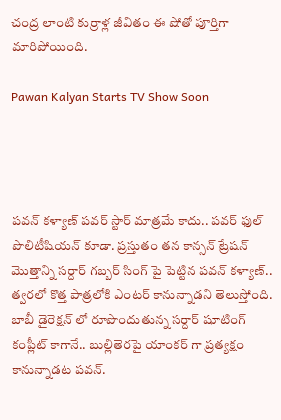చంద్ర లాంటి కుర్రాళ్ల జీవితం ఈ షోతో పూర్తిగా మారిపోయింది.

Pawan Kalyan Starts TV Show Soon




పవన్ కళ్యాణ్ పవర్ స్టార్ మాత్రమే కాదు.. పవర్ ఫుల్ పొలిటీషియన్ కూడా. ప్రస్తుతం తన కాన్సన్ ట్రేషన్ మొత్తాన్ని సర్దార్ గబ్బర్ సింగ్ పై పెట్టిన పవన్ కళ్యాణ్.. త్వరలో కొత్త పాత్రలోకి ఎంటర్ కానున్నాడని తెలుస్తోంది. బాబీ డైరెక్షన్ లో రూపొందుతున్న సర్దార్ షూటింగ్ కంప్లీట్ కాగానే.. బుల్లితెరపై యాంకర్ గా ప్రత్యక్షం కానున్నాడట పవన్.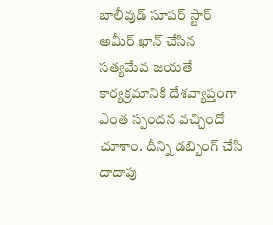బాలీవుడ్ సూపర్ స్టార్ అమీర్ ఖాన్ చేసిన సత్యమేవ జయతే కార్యక్రమానికి దేశవ్యాప్తంగా ఎంత స్పందన వచ్చిందో చూశాం. దీన్ని డబ్బింగ్ చేసి దాదాపు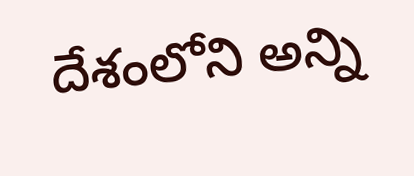దేశంలోని అన్ని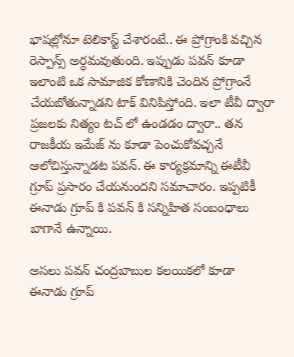భాషల్లోనూ టెలికాస్ట్ చేశారంటే.. ఈ ప్రోగ్రాంకి వచ్చిన రెస్పాన్స్ అర్ధమవుతుంది. ఇప్పుడు పవన్ కూడా ఇలాంటి ఒక సామాజిక కోణానికి చెందిన ప్రోగ్రాంనే చేయబోతున్నాడని టాక్ వినిపిస్తోంది. ఇలా టీవీ ద్వారా ప్రజలకు నిత్యం టచ్ లో ఉండడం ద్వారా.. తన రాజకీయ ఇమేజ్ ను కూడా పెంచుకోవచ్చనే ఆలోచిస్తున్నాడట పవన్. ఈ కార్యక్రమాన్ని ఈటీవీ గ్రూప్ ప్రసారం చేయనుందని సమాచారం. ఇప్పటికీ ఈనాడు గ్రూప్ కి పవన్ కి సన్నిహిత సంబంధాలు బాగానే ఉన్నాయి.

అసలు పవన్ చంద్రబాబుల కలయికలో కూడా ఈనాడు గ్రూప్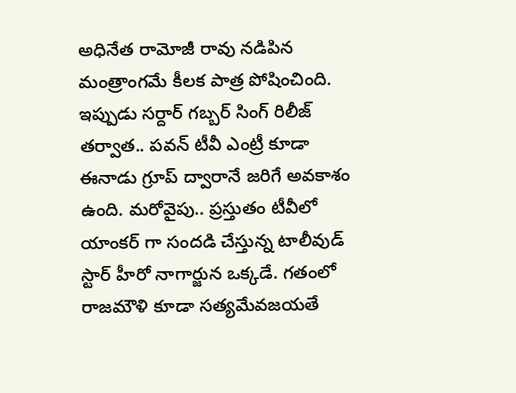అధినేత రామోజీ రావు నడిపిన మంత్రాంగమే కీలక పాత్ర పోషించింది. ఇప్పుడు సర్దార్ గబ్బర్ సింగ్ రిలీజ్ తర్వాత.. పవన్ టీవీ ఎంట్రీ కూడా ఈనాడు గ్రూప్ ద్వారానే జరిగే అవకాశం ఉంది. మరోవైపు.. ప్రస్తుతం టీవీలో యాంకర్ గా సందడి చేస్తున్న టాలీవుడ్ స్టార్ హీరో నాగార్జున ఒక్కడే. గతంలో రాజమౌళి కూడా సత్యమేవజయతే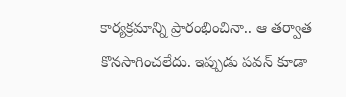కార్యక్రమాన్ని ప్రారంభించినా.. ఆ తర్వాత కొనసాగించలేదు. ఇప్పుడు పవన్ కూడా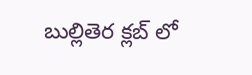బుల్లితెర క్లబ్ లో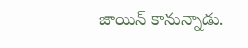జాయిన్ కానున్నాడు.